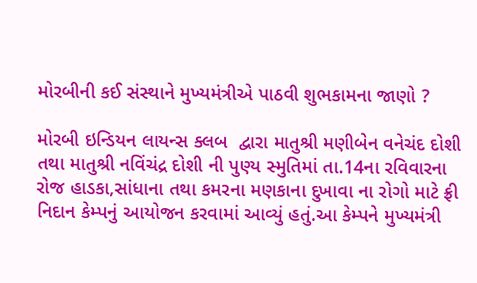મોરબીની કઈ સંસ્થાને મુખ્યમંત્રીએ પાઠવી શુભકામના જાણો ?

મોરબી ઇન્ડિયન લાયન્સ ક્લબ  દ્વારા માતુશ્રી મણીબેન વનેચંદ દોશી તથા માતુશ્રી નવિંચંદ્ર દોશી ની પુણ્ય સ્મુતિમાં તા.14ના રવિવારના રોજ હાડકા,સાંધાના તથા કમરના મણકાના દુખાવા ના રોગો માટે ફ્રી નિદાન કેમ્પનું આયોજન કરવામાં આવ્યું હતું.આ કેમ્પને મુખ્યમંત્રી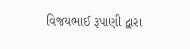વિજયભાઈ રૂપાણી દ્વારા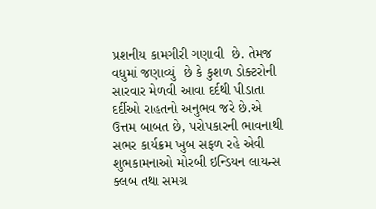પ્રશનીય કામગીરી ગણાવી  છે. તેમજ વધુમાં જણાવ્યું  છે કે કુશળ ડોક્ટરોની સારવાર મેળવી આવા દર્દથી પીડાતા દર્દીઓ રાહતનો અનુભવ જરે છે.એ ઉત્તમ બાબત છે, પરોપકારની ભાવનાથી સભર કાર્યક્રમ ખુબ સફળ રહે એવી શુભકામનાઓ મોરબી ઇન્ડિયન લાયન્સ ક્લબ તથા સમગ્ર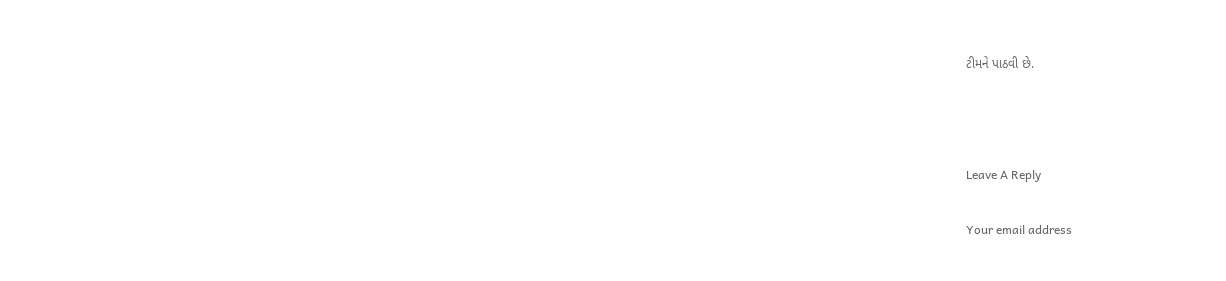ટીમને પાઠવી છે.



Leave A Reply

Your email address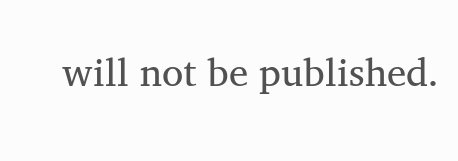will not be published.